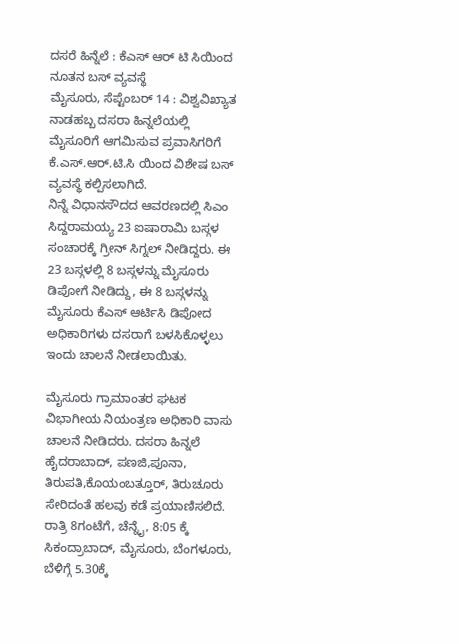ದಸರೆ ಹಿನ್ನೆಲೆ : ಕೆಎಸ್ ಆರ್ ಟಿ ಸಿಯಿಂದ ನೂತನ ಬಸ್ ವ್ಯವಸ್ಥೆ
ಮೈಸೂರು, ಸೆಪ್ಟೆಂಬರ್ 14 : ವಿಶ್ವವಿಖ್ಯಾತ ನಾಡಹಬ್ಬ ದಸರಾ ಹಿನ್ನಲೆಯಲ್ಲಿ ಮೈಸೂರಿಗೆ ಆಗಮಿಸುವ ಪ್ರವಾಸಿಗರಿಗೆ ಕೆ.ಎಸ್.ಆರ್.ಟಿ.ಸಿ ಯಿಂದ ವಿಶೇಷ ಬಸ್ ವ್ಯವಸ್ಥೆ ಕಲ್ಪಿಸಲಾಗಿದೆ.
ನಿನ್ನೆ ವಿಧಾನಸೌದದ ಆವರಣದಲ್ಲಿ ಸಿಎಂ ಸಿದ್ದರಾಮಯ್ಯ 23 ಐಷಾರಾಮಿ ಬಸ್ಗಳ ಸಂಚಾರಕ್ಕೆ ಗ್ರೀನ್ ಸಿಗ್ನಲ್ ನೀಡಿದ್ದರು. ಈ 23 ಬಸ್ಗಳಲ್ಲಿ 8 ಬಸ್ಗಳನ್ನು ಮೈಸೂರು ಡಿಪೋಗೆ ನೀಡಿದ್ದು, ಈ 8 ಬಸ್ಗಳನ್ನು ಮೈಸೂರು ಕೆಎಸ್ ಆರ್ಟಿಸಿ ಡಿಪೋದ ಅಧಿಕಾರಿಗಳು ದಸರಾಗೆ ಬಳಸಿಕೊಳ್ಳಲು ಇಂದು ಚಾಲನೆ ನೀಡಲಾಯಿತು.

ಮೈಸೂರು ಗ್ರಾಮಾಂತರ ಘಟಕ ವಿಭಾಗೀಯ ನಿಯಂತ್ರಣ ಅಧಿಕಾರಿ ವಾಸು ಚಾಲನೆ ನೀಡಿದರು. ದಸರಾ ಹಿನ್ನಲೆ ಹೈದರಾಬಾದ್, ಪಣಜಿ,ಪೂನಾ, ತಿರುಪತಿ,ಕೊಯಂಬತ್ತೂರ್, ತಿರುಚೂರು ಸೇರಿದಂತೆ ಹಲವು ಕಡೆ ಪ್ರಯಾಣಿಸಲಿದೆ. ರಾತ್ರಿ 8ಗಂಟೆಗೆ, ಚೆನ್ನೈ, 8:05 ಕ್ಕೆ ಸಿಕಂದ್ರಾಬಾದ್, ಮೈಸೂರು, ಬೆಂಗಳೂರು, ಬೆಳಿಗ್ಗೆ 5.30ಕ್ಕೆ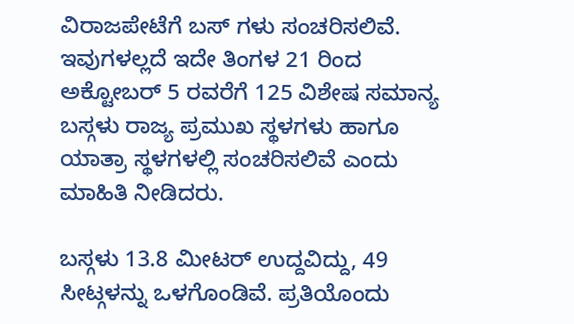ವಿರಾಜಪೇಟೆಗೆ ಬಸ್ ಗಳು ಸಂಚರಿಸಲಿವೆ. ಇವುಗಳಲ್ಲದೆ ಇದೇ ತಿಂಗಳ 21 ರಿಂದ ಅಕ್ಟೋಬರ್ 5 ರವರೆಗೆ 125 ವಿಶೇಷ ಸಮಾನ್ಯ ಬಸ್ಗಳು ರಾಜ್ಯ ಪ್ರಮುಖ ಸ್ಥಳಗಳು ಹಾಗೂ ಯಾತ್ರಾ ಸ್ಥಳಗಳಲ್ಲಿ ಸಂಚರಿಸಲಿವೆ ಎಂದು ಮಾಹಿತಿ ನೀಡಿದರು.

ಬಸ್ಗಳು 13.8 ಮೀಟರ್ ಉದ್ದವಿದ್ದು, 49 ಸೀಟ್ಗಳನ್ನು ಒಳಗೊಂಡಿವೆ. ಪ್ರತಿಯೊಂದು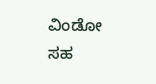ವಿಂಡೋ ಸಹ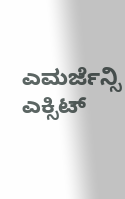ಎಮರ್ಜೆನ್ಸಿ ಎಕ್ಸಿಟ್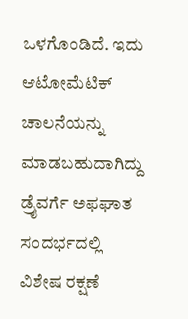ಒಳಗೊಂಡಿದೆ. ಇದು ಆಟೋಮೆಟಿಕ್ ಚಾಲನೆಯನ್ನು ಮಾಡಬಹುದಾಗಿದ್ದು ಡ್ರೈವರ್ಗೆ ಅಫಘಾತ ಸಂದರ್ಭದಲ್ಲಿ ವಿಶೇಷ ರಕ್ಷಣೆ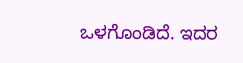ಒಳಗೊಂಡಿದೆ. ಇದರ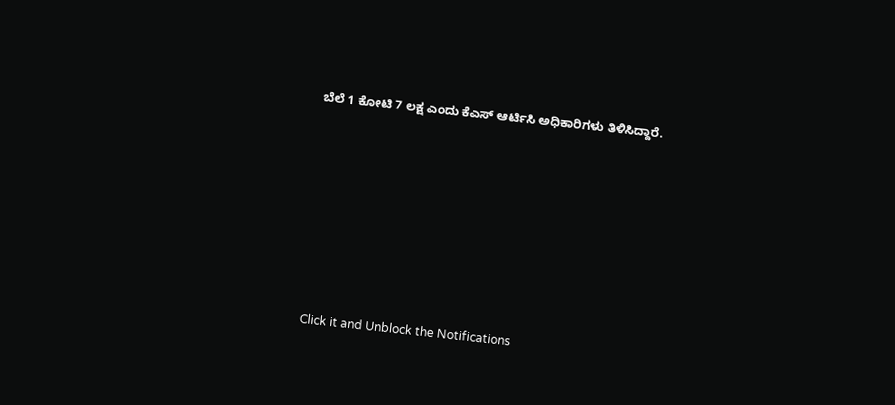ಬೆಲೆ 1 ಕೋಟಿ 7 ಲಕ್ಷ ಎಂದು ಕೆಎಸ್ ಆರ್ಟಿಸಿ ಅಧಿಕಾರಿಗಳು ತಿಳಿಸಿದ್ದಾರೆ.












Click it and Unblock the Notifications